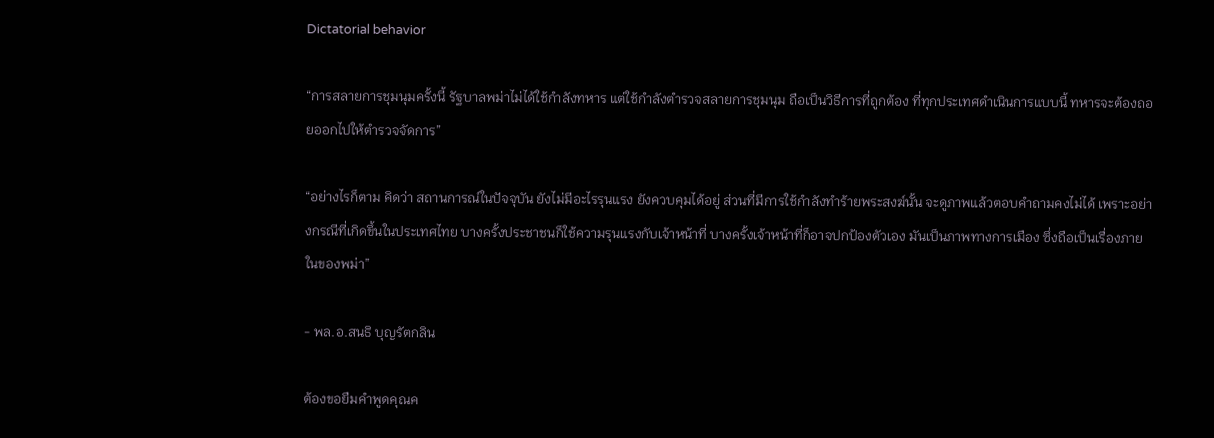Dictatorial behavior

“การสลายการชุมนุมครั้งนี้ รัฐบาลพม่าไม่ได้ใช้กำลังทหาร แต่ใช้กำลังตำรวจสลายการชุมนุม ถือเป็นวิธีการที่ถูกต้อง ที่ทุกประเทศดำเนินการแบบนี้ ทหารจะต้องถอยออกไปให้ตำรวจจัดการ”

“อย่างไรก็ตาม คิดว่า สถานการณ์ในปัจจุบัน ยังไม่มีอะไรรุนแรง ยังควบคุมได้อยู่ ส่วนที่มีการใช้กำลังทำร้ายพระสงฆ์นั้น จะดูภาพแล้วตอบคำถามคงไม่ได้ เพราะอย่างกรณีที่เกิดขึ้นในประเทศไทย บางครั้งประชาชนก็ใช้ความรุนแรงกับเจ้าหน้าที่ บางครั้งเจ้าหน้าที่ก็อาจปกป้องตัวเอง มันเป็นภาพทางการเมือง ซึ่งถือเป็นเรื่องภายในของพม่า”

- พล.อ.สนธิ บุญรัตกลิน

ต้องขอยืมคำพูดคุณค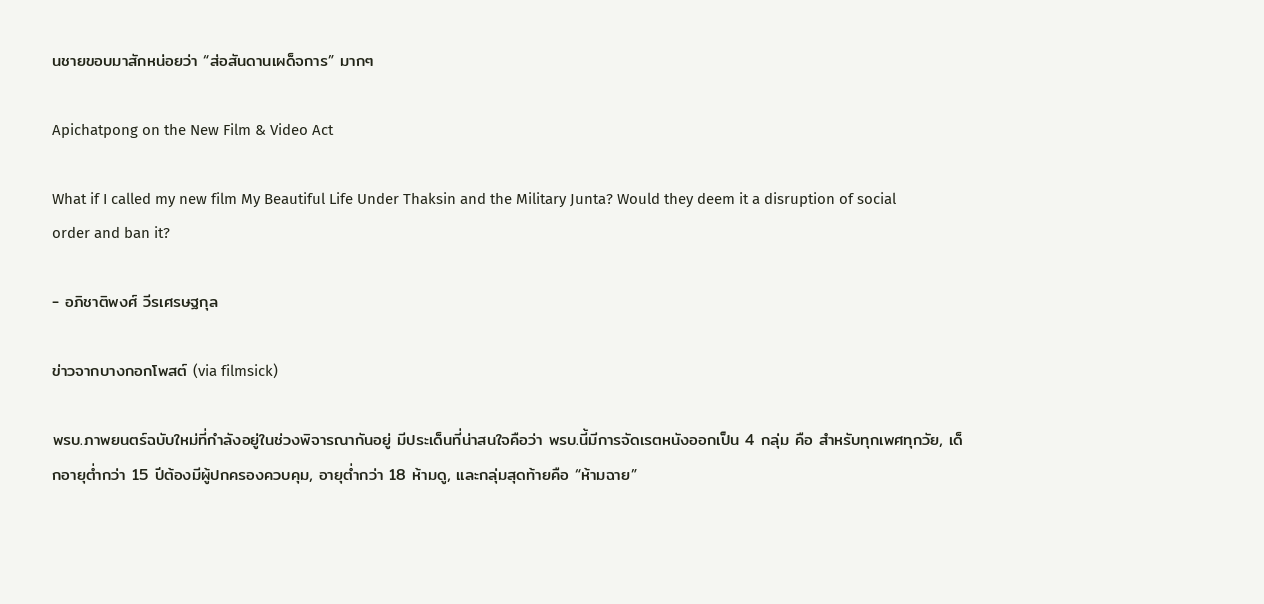นชายขอบมาสักหน่อยว่า “ส่อสันดานเผด็จการ” มากๆ

Apichatpong on the New Film & Video Act

What if I called my new film My Beautiful Life Under Thaksin and the Military Junta? Would they deem it a disruption of social order and ban it?

- อภิชาติพงศ์ วีรเศรษฐกุล

ข่าวจากบางกอกโพสต์ (via filmsick)

พรบ.ภาพยนตร์ฉบับใหม่ที่กำลังอยู่ในช่วงพิจารณากันอยู่ มีประเด็นที่น่าสนใจคือว่า พรบ.นี้มีการจัดเรตหนังออกเป็น 4 กลุ่ม คือ สำหรับทุกเพศทุกวัย, เด็กอายุต่ำกว่า 15 ปีต้องมีผู้ปกครองควบคุม, อายุต่ำกว่า 18 ห้ามดู, และกลุ่มสุดท้ายคือ “ห้ามฉาย”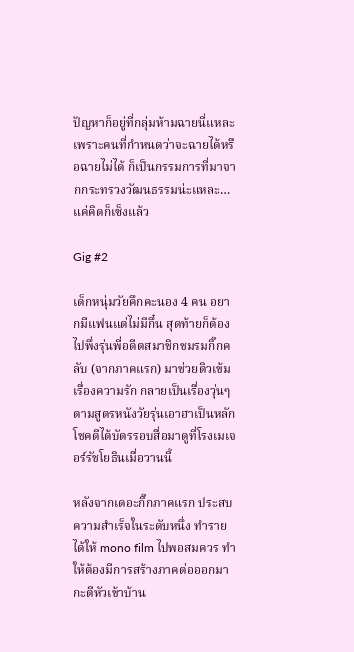ปัญหาก็อยู่ที่กลุ่มห้ามฉายนี่แหละ เพราะคนที่กำหนดว่าจะฉายได้หรือฉายไม่ได้ ก็เป็นกรรมการที่มาจากกระทรวงวัฒนธรรมน่ะแหละ… แค่คิดก็เซ็งแล้ว

Gig #2

เด็กหนุ่มวัยคึกคะนอง 4 คน อยากมีแฟนแต่ไม่มีกึ๋น สุดท้ายก็ต้องไปพึ่งรุ่นพี่อดีตสมาชิกชมรมกิ๊กคลับ (จากภาคแรก) มาช่วยติวเข้มเรื่องความรัก กลายเป็นเรื่องวุ่นๆ ตามสูตรหนังวัยรุ่นเอาฮาเป็นหลัก โชคดีได้บัตรรอบสื่อมาดูที่โรงเมเจอร์รัชโยธินเมื่อวานนี้

หลังจากเดอะกิ๊กภาคแรก ประสบความสำเร็จในระดับหนึ่ง ทำรายได้ให้ mono film ไปพอสมควร ทำให้ต้องมีการสร้างภาคต่อออกมากะตีหัวเข้าบ้าน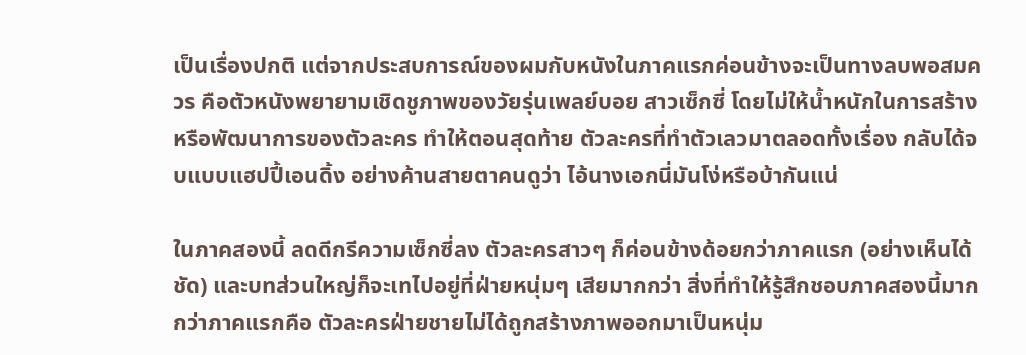เป็นเรื่องปกติ แต่จากประสบการณ์ของผมกับหนังในภาคแรกค่อนข้างจะเป็นทางลบพอสมควร คือตัวหนังพยายามเชิดชูภาพของวัยรุ่นเพลย์บอย สาวเซ็กซี่ โดยไม่ให้น้ำหนักในการสร้างหรือพัฒนาการของตัวละคร ทำให้ตอนสุดท้าย ตัวละครที่ทำตัวเลวมาตลอดทั้งเรื่อง กลับได้จบแบบแฮปปี้เอนดิ้ง อย่างค้านสายตาคนดูว่า ไอ้นางเอกนี่มันโง่หรือบ้ากันแน่

ในภาคสองนี้ ลดดีกรีความเซ็กซี่ลง ตัวละครสาวๆ ก็ค่อนข้างด้อยกว่าภาคแรก (อย่างเห็นได้ชัด) และบทส่วนใหญ่ก็จะเทไปอยู่ที่ฝ่ายหนุ่มๆ เสียมากกว่า สิ่งที่ทำให้รู้สึกชอบภาคสองนี้มากกว่าภาคแรกคือ ตัวละครฝ่ายชายไม่ได้ถูกสร้างภาพออกมาเป็นหนุ่ม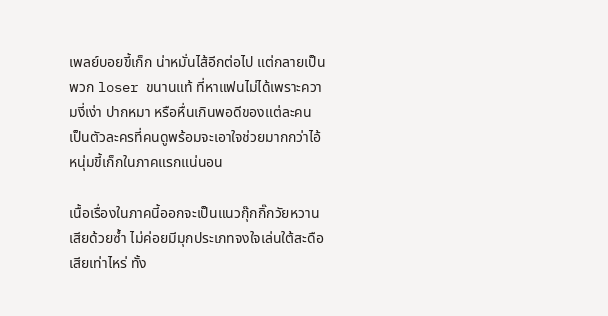เพลย์บอยขี้เก็ก น่าหมั่นไส้อีกต่อไป แต่กลายเป็นพวก loser ขนานแท้ ที่หาแฟนไม่ได้เพราะความงี่เง่า ปากหมา หรือหื่นเกินพอดีของแต่ละคน เป็นตัวละครที่คนดูพร้อมจะเอาใจช่วยมากกว่าไอ้หนุ่มขี้เก็กในภาคแรกแน่นอน

เนื้อเรื่องในภาคนี้ออกจะเป็นแนวกุ๊กกิ๊กวัยหวานเสียด้วยซ้ำ ไม่ค่อยมีมุกประเภทจงใจเล่นใต้สะดือเสียเท่าไหร่ ทั้ง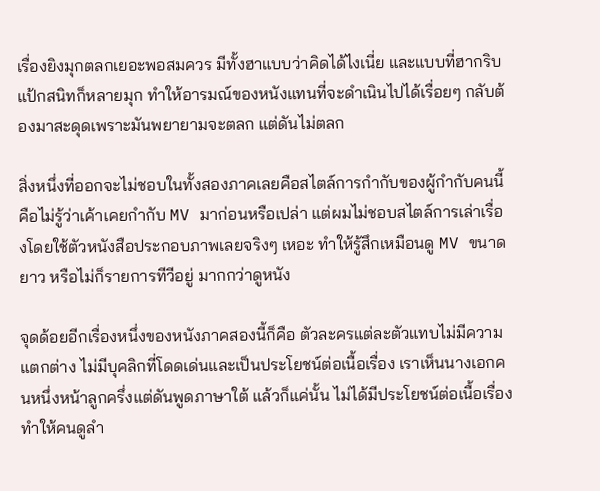เรื่องยิงมุกตลกเยอะพอสมควร มีทั้งฮาแบบว่าคิดได้ไงเนี่ย และแบบที่ฮากริบแป้กสนิทก็หลายมุก ทำให้อารมณ์ของหนังแทนที่จะดำเนินไปได้เรื่อยๆ กลับต้องมาสะดุดเพราะมันพยายามจะตลก แต่ดันไม่ตลก

สิ่งหนึ่งที่ออกจะไม่ชอบในทั้งสองภาคเลยคือสไตล์การกำกับของผู้กำกับคนนี้ คือไม่รู้ว่าเค้าเคยกำกับ MV มาก่อนหรือเปล่า แต่ผมไม่ชอบสไตล์การเล่าเรื่องโดยใช้ตัวหนังสือประกอบภาพเลยจริงๆ เหอะ ทำให้รู้สึกเหมือนดู MV ขนาดยาว หรือไม่ก็รายการทีวีอยู่ มากกว่าดูหนัง

จุดด้อยอีกเรื่องหนึ่งของหนังภาคสองนี้ก็คือ ตัวละครแต่ละตัวแทบไม่มีความแตกต่าง ไม่มีบุคลิกที่โดดเด่นและเป็นประโยชน์ต่อเนื้อเรื่อง เราเห็นนางเอกคนหนึ่งหน้าลูกครึ่งแต่ดันพูดภาษาใต้ แล้วก็แค่นั้น ไม่ได้มีประโยชน์ต่อเนื้อเรื่อง ทำให้คนดูลำ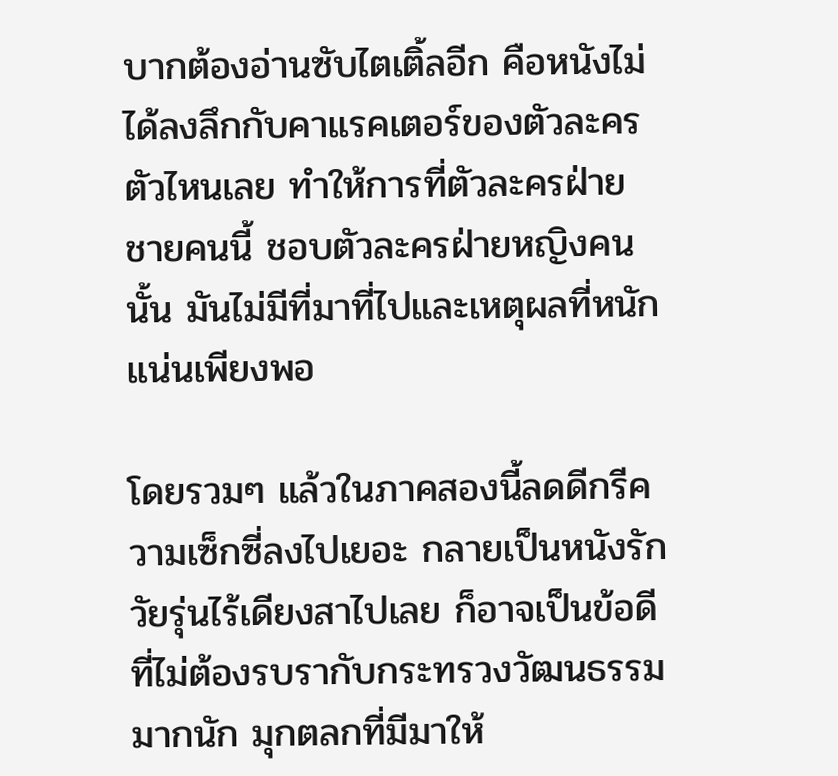บากต้องอ่านซับไตเติ้ลอีก คือหนังไม่ได้ลงลึกกับคาแรคเตอร์ของตัวละครตัวไหนเลย ทำให้การที่ตัวละครฝ่ายชายคนนี้ ชอบตัวละครฝ่ายหญิงคนนั้น มันไม่มีที่มาที่ไปและเหตุผลที่หนักแน่นเพียงพอ

โดยรวมๆ แล้วในภาคสองนี้ลดดีกรีความเซ็กซี่ลงไปเยอะ กลายเป็นหนังรักวัยรุ่นไร้เดียงสาไปเลย ก็อาจเป็นข้อดีที่ไม่ต้องรบรากับกระทรวงวัฒนธรรมมากนัก มุกตลกที่มีมาให้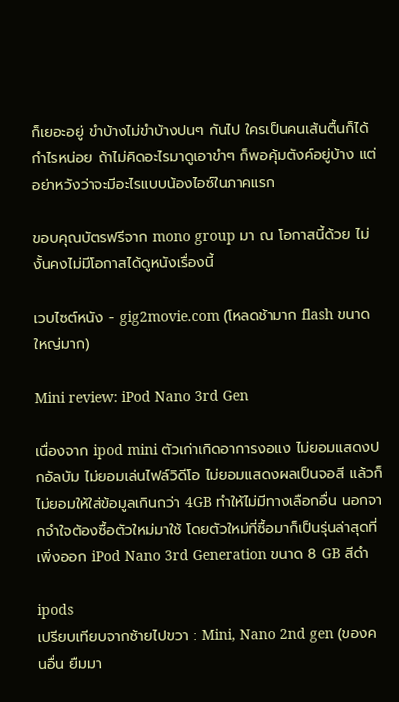ก็เยอะอยู่ ขำบ้างไม่ขำบ้างปนๆ กันไป ใครเป็นคนเส้นตื้นก็ได้กำไรหน่อย ถ้าไม่คิดอะไรมาดูเอาขำๆ ก็พอคุ้มตังค์อยู่บ้าง แต่อย่าหวังว่าจะมีอะไรแบบน้องไอซ์ในภาคแรก

ขอบคุณบัตรฟรีจาก mono group มา ณ โอกาสนี้ด้วย ไม่งั้นคงไม่มีโอกาสได้ดูหนังเรื่องนี้

เวบไซต์หนัง - gig2movie.com (โหลดช้ามาก flash ขนาดใหญ่มาก)

Mini review: iPod Nano 3rd Gen

เนื่องจาก ipod mini ตัวเก่าเกิดอาการงอแง ไม่ยอมแสดงปกอัลบัม ไม่ยอมเล่นไฟล์วิดีโอ ไม่ยอมแสดงผลเป็นจอสี แล้วก็ไม่ยอมให้ใส่ข้อมูลเกินกว่า 4GB ทำให้ไม่มีทางเลือกอื่น นอกจากจำใจต้องซื้อตัวใหม่มาใช้ โดยตัวใหม่ที่ซื้อมาก็เป็นรุ่นล่าสุดที่เพิ่งออก iPod Nano 3rd Generation ขนาด 8 GB สีดำ

ipods
เปรียบเทียบจากซ้ายไปขวา : Mini, Nano 2nd gen (ของคนอื่น ยืมมา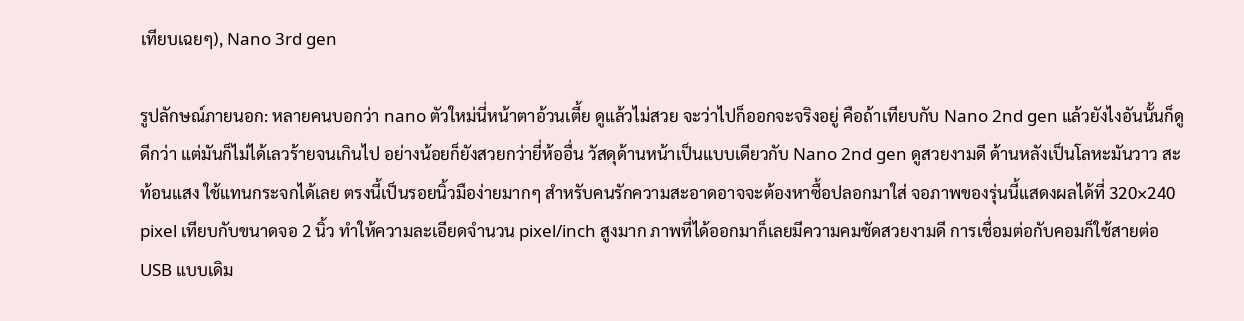เทียบเฉยๆ), Nano 3rd gen

รูปลักษณ์ภายนอก: หลายคนบอกว่า nano ตัวใหม่นี่หน้าตาอ้วนเตี้ย ดูแล้วไม่สวย จะว่าไปก็ออกจะจริงอยู่ คือถ้าเทียบกับ Nano 2nd gen แล้วยังไงอันนั้นก็ดูดีกว่า แต่มันก็ไม่ได้เลวร้ายจนเกินไป อย่างน้อยก็ยังสวยกว่ายี่ห้ออื่น วัสดุด้านหน้าเป็นแบบเดียวกับ Nano 2nd gen ดูสวยงามดี ด้านหลังเป็นโลหะมันวาว สะท้อนแสง ใช้แทนกระจกได้เลย ตรงนี้เป็นรอยนิ้วมือง่ายมากๆ สำหรับคนรักความสะอาดอาจจะต้องหาซื้อปลอกมาใส่ จอภาพของรุ่นนี้แสดงผลได้ที่ 320×240 pixel เทียบกับขนาดจอ 2 นิ้ว ทำให้ความละเอียดจำนวน pixel/inch สูงมาก ภาพที่ได้ออกมาก็เลยมีความคมชัดสวยงามดี การเชื่อมต่อกับคอมก็ใช้สายต่อ USB แบบเดิม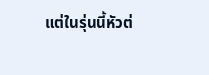แต่ในรุ่นนี้หัวต่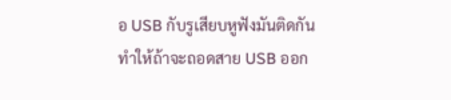อ USB กับรูเสียบหูฟังมันติดกัน ทำให้ถ้าจะถอดสาย USB ออก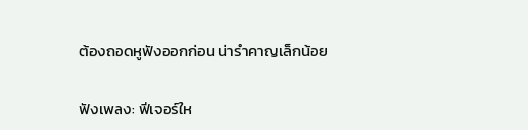ต้องถอดหูฟังออกก่อน น่ารำคาญเล็กน้อย

ฟังเพลง: ฟีเจอร์ให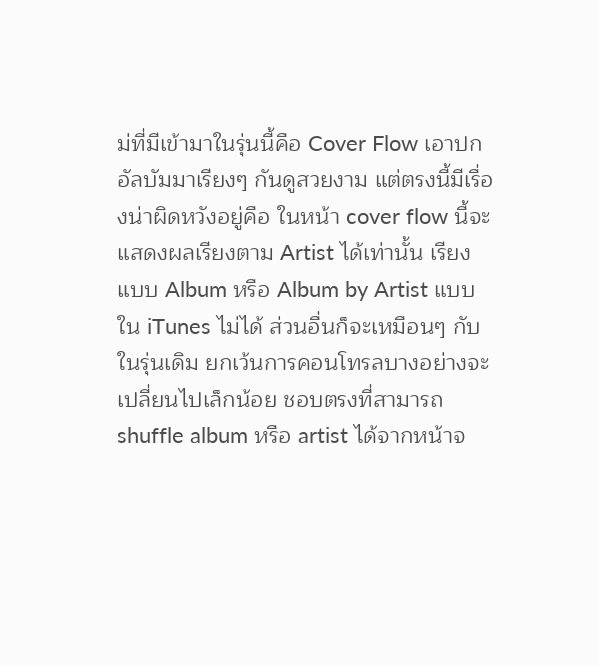ม่ที่มีเข้ามาในรุ่นนี้คือ Cover Flow เอาปกอัลบัมมาเรียงๆ กันดูสวยงาม แต่ตรงนี้มีเรื่องน่าผิดหวังอยู่คือ ในหน้า cover flow นี้จะแสดงผลเรียงตาม Artist ได้เท่านั้น เรียงแบบ Album หรือ Album by Artist แบบใน iTunes ไม่ได้ ส่วนอื่นก็จะเหมือนๆ กับในรุ่นเดิม ยกเว้นการคอนโทรลบางอย่างจะเปลี่ยนไปเล็กน้อย ชอบตรงที่สามารถ shuffle album หรือ artist ได้จากหน้าจ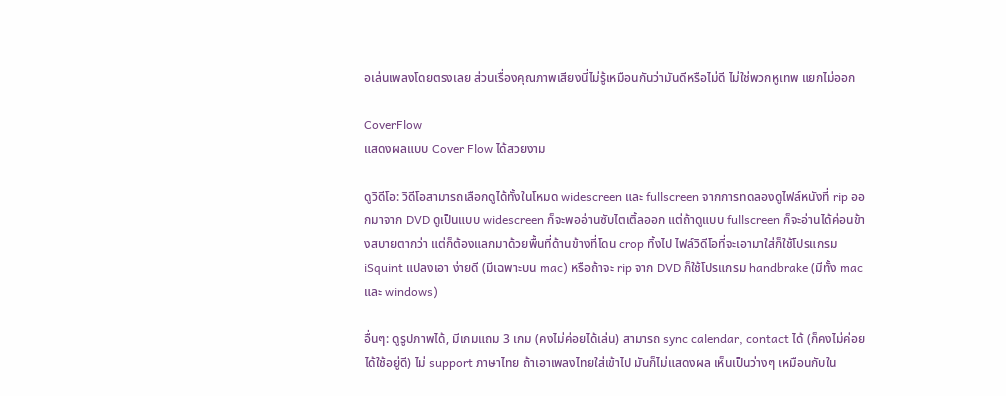อเล่นเพลงโดยตรงเลย ส่วนเรื่องคุณภาพเสียงนี่ไม่รู้เหมือนกันว่ามันดีหรือไม่ดี ไม่ใช่พวกหูเทพ แยกไม่ออก

CoverFlow
แสดงผลแบบ Cover Flow ได้สวยงาม

ดูวิดีโอ: วิดีโอสามารถเลือกดูได้ทั้งในโหมด widescreen และ fullscreen จากการทดลองดูไฟล์หนังที่ rip ออกมาจาก DVD ดูเป็นแบบ widescreen ก็จะพออ่านซับไตเติ้ลออก แต่ถ้าดูแบบ fullscreen ก็จะอ่านได้ค่อนข้างสบายตากว่า แต่ก็ต้องแลกมาด้วยพื้นที่ด้านข้างที่โดน crop ทิ้งไป ไฟล์วิดีโอที่จะเอามาใส่ก็ใช้โปรแกรม iSquint แปลงเอา ง่ายดี (มีเฉพาะบน mac) หรือถ้าจะ rip จาก DVD ก็ใช้โปรแกรม handbrake (มีทั้ง mac และ windows)

อื่นๆ: ดูรูปภาพได้, มีเกมแถม 3 เกม (คงไม่ค่อยได้เล่น) สามารถ sync calendar, contact ได้ (ก็คงไม่ค่อยได้ใช้อยู่ดี) ไม่ support ภาษาไทย ถ้าเอาเพลงไทยใส่เข้าไป มันก็ไม่แสดงผล เห็นเป็นว่างๆ เหมือนกับใน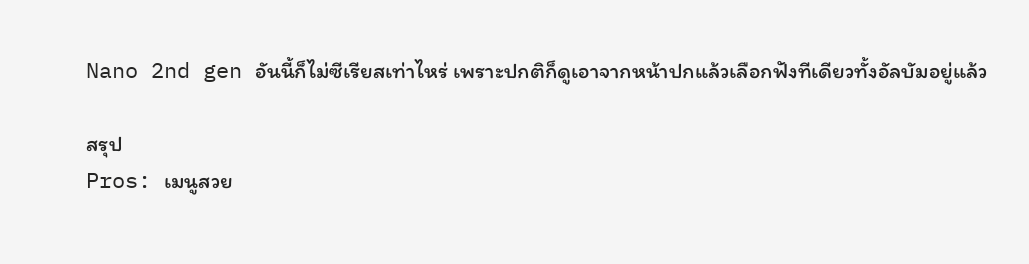Nano 2nd gen อันนี้ก็ไม่ซีเรียสเท่าไหร่ เพราะปกติก็ดูเอาจากหน้าปกแล้วเลือกฟังทีเดียวทั้งอัลบัมอยู่แล้ว

สรุป
Pros: เมนูสวย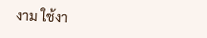งาม ใช้งา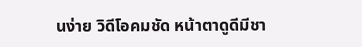นง่าย วิดีโอคมชัด หน้าตาดูดีมีชา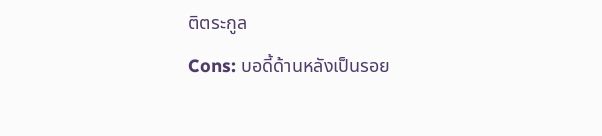ติตระกูล
Cons: บอดี้ด้านหลังเป็นรอย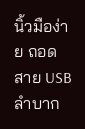นิ้วมือง่าย ถอดสาย USB ลำบาก